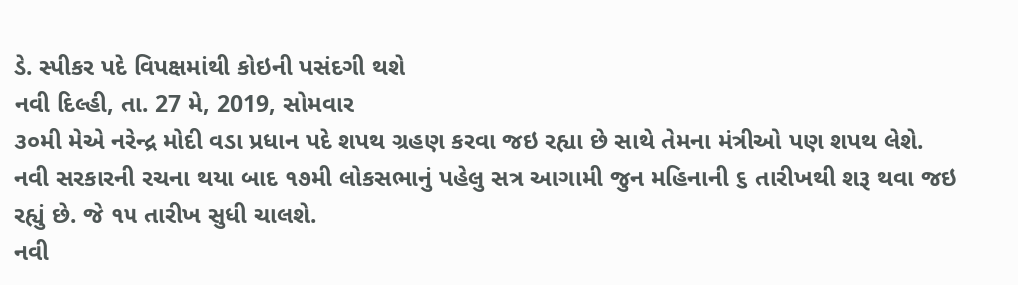ડે. સ્પીકર પદે વિપક્ષમાંથી કોઇની પસંદગી થશે
નવી દિલ્હી, તા. 27 મે, 2019, સોમવાર
૩૦મી મેએ નરેન્દ્ર મોદી વડા પ્રધાન પદે શપથ ગ્રહણ કરવા જઇ રહ્યા છે સાથે તેમના મંત્રીઓ પણ શપથ લેશે. નવી સરકારની રચના થયા બાદ ૧૭મી લોકસભાનું પહેલુ સત્ર આગામી જુન મહિનાની ૬ તારીખથી શરૂ થવા જઇ રહ્યું છે. જે ૧૫ તારીખ સુધી ચાલશે.
નવી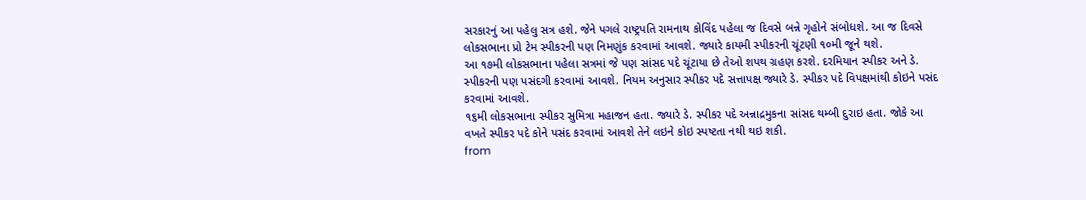સરકારનું આ પહેલુ સત્ર હશે. જેને પગલે રાષ્ટ્રપતિ રામનાથ કોવિંદ પહેલા જ દિવસે બન્ને ગૃહોને સંબોધશે. આ જ દિવસે લોકસભાના પ્રો ટેમ સ્પીકરની પણ નિમણુંક કરવામાં આવશે. જ્યારે કાયમી સ્પીકરની ચૂંટણી ૧૦મી જૂને થશે.
આ ૧૭મી લોકસભાના પહેલા સત્રમાં જે પણ સાંસદ પદે ચૂંટાયા છે તેઓ શપથ ગ્રહણ કરશે. દરમિયાન સ્પીકર અને ડે. સ્પીકરની પણ પસંદગી કરવામાં આવશે. નિયમ અનુસાર સ્પીકર પદે સત્તાપક્ષ જ્યારે ડે. સ્પીકર પદે વિપક્ષમાંથી કોઇને પસંદ કરવામાં આવશે.
૧૬મી લોકસભાના સ્પીકર સુમિત્રા મહાજન હતા. જ્યારે ડે. સ્પીકર પદે અન્નાદ્રમુકના સાંસદ થમ્બી દુરાઇ હતા. જોકે આ વખતે સ્પીકર પદે કોને પસંદ કરવામાં આવશે તેને લઇને કોઇ સ્પષ્ટતા નથી થઇ શકી.
from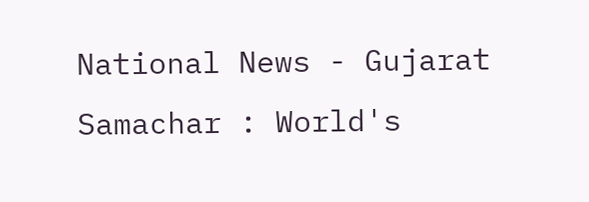National News - Gujarat Samachar : World's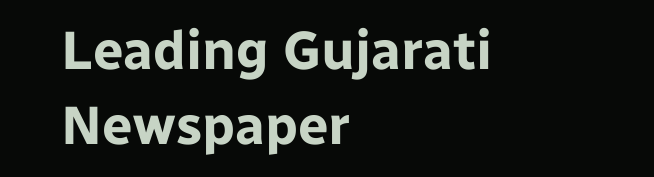Leading Gujarati Newspaper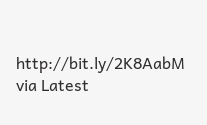http://bit.ly/2K8AabM
via Latest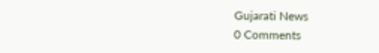Gujarati News
0 Comments